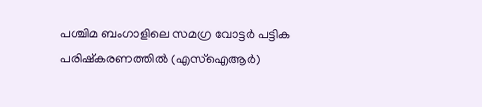പശ്ചിമ ബംഗാളിലെ സമഗ്ര വോട്ടർ പട്ടിക പരിഷ്കരണത്തിൽ (എസ്ഐആർ)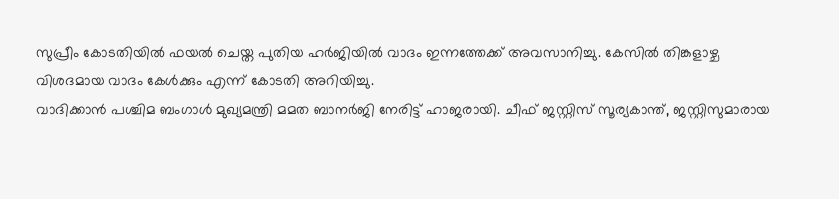സുപ്രീം കോടതിയിൽ ഫയൽ ചെയ്ത പുതിയ ഹർജിയിൽ വാദം ഇന്നത്തേക്ക് അവസാനിച്ചു. കേസിൽ തിങ്കളാഴ്ച വിശദമായ വാദം കേൾക്കും എന്ന് കോടതി അറിയിച്ചു.
വാദിക്കാൻ പശ്ചിമ ബംഗാൾ മുഖ്യമന്ത്രി മമത ബാനർജി നേരിട്ട് ഹാജരായി. ചീഫ് ജസ്റ്റിസ് സൂര്യകാന്ത്, ജസ്റ്റിസുമാരായ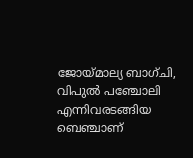ജോയ്മാല്യ ബാഗ്ചി, വിപുൽ പഞ്ചോലി എന്നിവരടങ്ങിയ ബെഞ്ചാണ്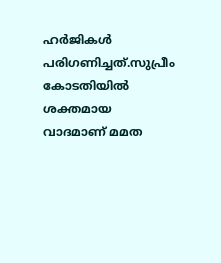ഹർജികൾ പരിഗണിച്ചത്.സുപ്രീം കോടതിയിൽ ശക്തമായ വാദമാണ് മമത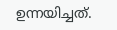ഉന്നയിച്ചത്.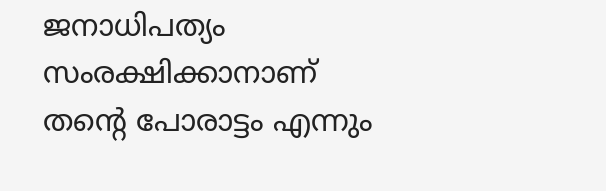ജനാധിപത്യം സംരക്ഷിക്കാനാണ് തന്റെ പോരാട്ടം എന്നും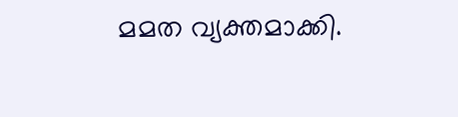മമത വ്യക്തമാക്കി.